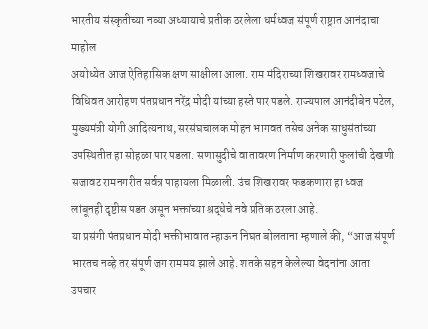भारतीय संस्कृतीच्या नव्या अध्यायाचे प्रतीक ठरलेला धर्मध्वज संपूर्ण राष्ट्रात आनंदाचा माहोल
अयोध्येत आज ऐतिहासिक क्षण साक्षीला आला. राम मंदिराच्या शिखरावर रामध्वजाचे विधिवत आरोहण पंतप्रधान नरेंद्र मोदी यांच्या हस्ते पार पडले. राज्यपाल आनंदीबेन पटेल, मुख्यमंत्री योगी आदित्यनाथ, सरसंघचालक मोहन भागवत तसेच अनेक साधुसंतांच्या उपस्थितीत हा सोहळा पार पडला. सणासुदीचे वातावरण निर्माण करणारी फुलांची देखणी सजावट रामनगरीत सर्वत्र पाहायला मिळाली. उंच शिखरावर फडकणारा हा ध्वज लांबूनही दृष्टीस पडत असून भक्तांच्या श्रद्धेचे नवे प्रतिक ठरला आहे.
या प्रसंगी पंतप्रधान मोदी भक्तीभावात न्हाऊन निघत बोलताना म्हणाले की, “आज संपूर्ण भारतच नव्हे तर संपूर्ण जग राममय झाले आहे. शतके सहन केलेल्या वेदनांना आता उपचार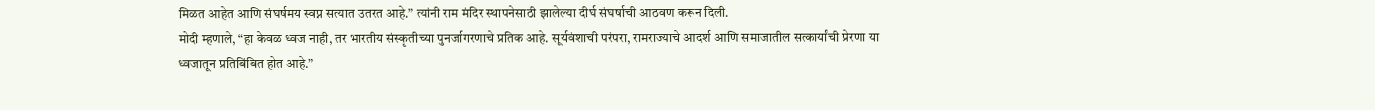मिळत आहेत आणि संघर्षमय स्वप्न सत्यात उतरत आहे.” त्यांनी राम मंदिर स्थापनेसाठी झालेल्या दीर्घ संघर्षाची आठवण करून दिली.
मोदी म्हणाले, “हा केवळ ध्वज नाही, तर भारतीय संस्कृतीच्या पुनर्जागरणाचे प्रतिक आहे. सूर्यवंशाची परंपरा, रामराज्याचे आदर्श आणि समाजातील सत्कार्यांची प्रेरणा या ध्वजातून प्रतिबिंबित होत आहे.”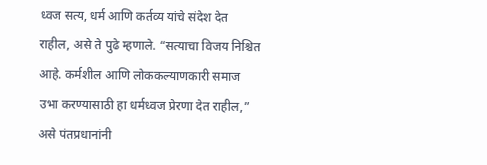ध्वज सत्य, धर्म आणि कर्तव्य यांचे संदेश देत राहील, असे ते पुढे म्हणाले. “सत्याचा विजय निश्चित आहे. कर्मशील आणि लोककल्याणकारी समाज उभा करण्यासाठी हा धर्मध्वज प्रेरणा देत राहील,” असे पंतप्रधानांनी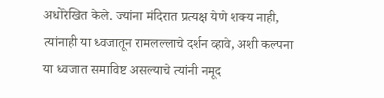अधोरेखित केले. ज्यांना मंदिरात प्रत्यक्ष येणे शक्य नाही, त्यांनाही या ध्वजातून रामलल्लाचे दर्शन व्हावे, अशी कल्पना या ध्वजात समाविष्ट असल्याचे त्यांनी नमूद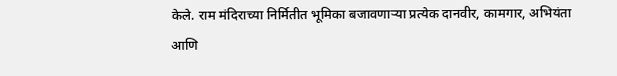केले. राम मंदिराच्या निर्मितीत भूमिका बजावणाऱ्या प्रत्येक दानवीर, कामगार, अभियंता आणि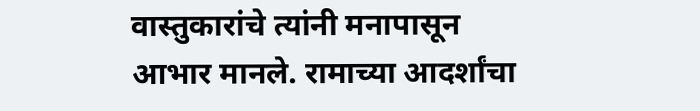वास्तुकारांचे त्यांनी मनापासून आभार मानले. रामाच्या आदर्शांचा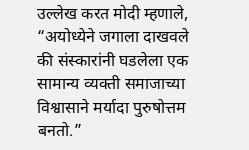उल्लेख करत मोदी म्हणाले, “अयोध्येने जगाला दाखवले की संस्कारांनी घडलेला एक सामान्य व्यक्ती समाजाच्या विश्वासाने मर्यादा पुरुषोत्तम बनतो.”